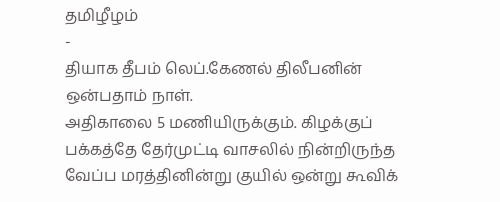தமிழீழம்
-
தியாக தீபம் லெப்.கேணல் திலீபனின் ஒன்பதாம் நாள்.
அதிகாலை 5 மணியிருக்கும். கிழக்குப் பக்கத்தே தேர்முட்டி வாசலில் நின்றிருந்த வேப்ப மரத்தினின்று குயில் ஒன்று கூவிக்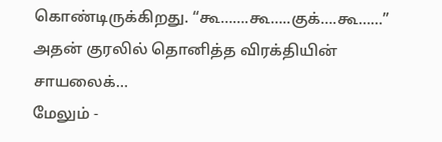கொண்டிருக்கிறது. “கூ…….கூ…..குக்….கூ……” அதன் குரலில் தொனித்த விரக்தியின் சாயலைக்…
மேலும் -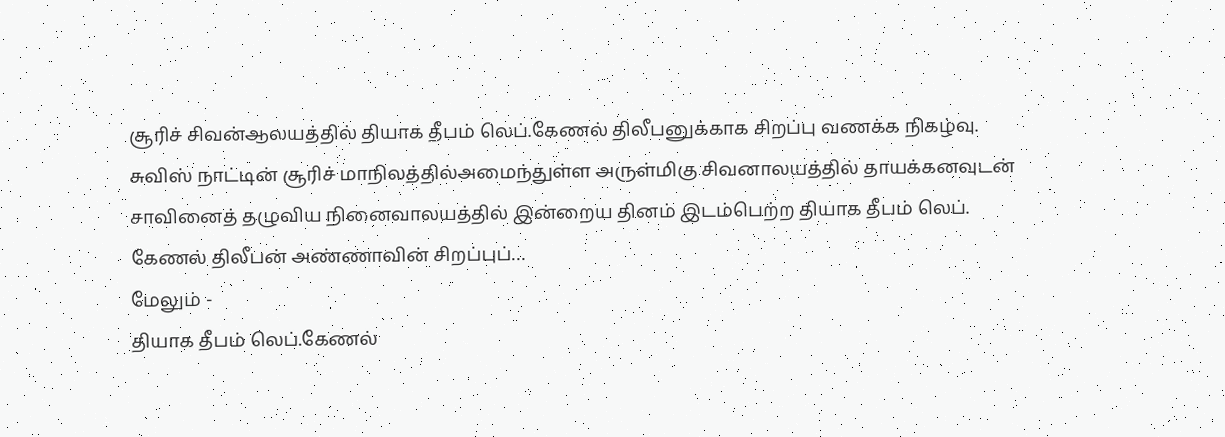சூரிச் சிவன்ஆலயத்தில் தியாக தீபம் லெப்.கேணல் திலீபனுக்காக சிறப்பு வணக்க நிகழ்வு.
சுவிஸ் நாட்டின் சூரிச் மாநிலத்தில்அமைந்துள்ள அருள்மிகு சிவனாலயத்தில் தாயக்கனவுடன் சாவினைத் தழுவிய நினைவாலயத்தில் இன்றைய தினம் இடம்பெற்ற தியாக தீபம் லெப். கேணல் திலீபன் அண்ணாவின் சிறப்புப்…
மேலும் -
தியாக தீபம் லெப்.கேணல்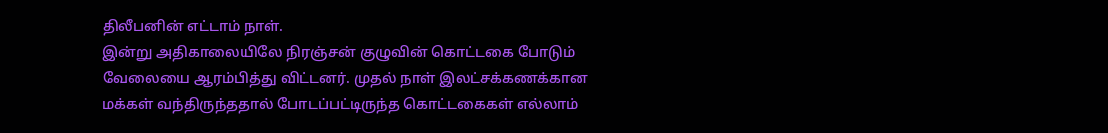திலீபனின் எட்டாம் நாள்.
இன்று அதிகாலையிலே நிரஞ்சன் குழுவின் கொட்டகை போடும் வேலையை ஆரம்பித்து விட்டனர். முதல் நாள் இலட்சக்கணக்கான மக்கள் வந்திருந்ததால் போடப்பட்டிருந்த கொட்டகைகள் எல்லாம்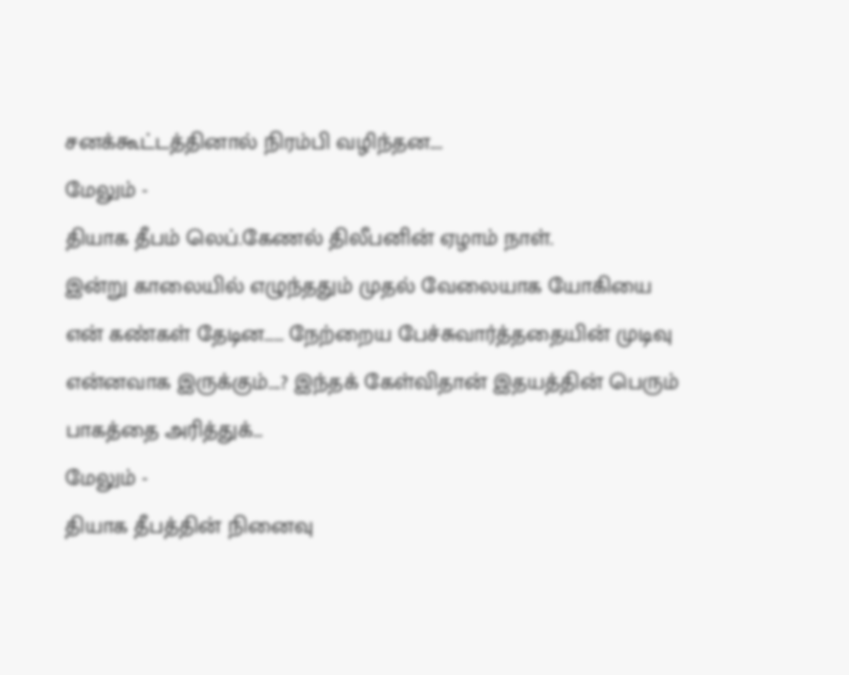சனக்கூட்டத்தினால் நிரம்பி வழிந்தன.…
மேலும் -
தியாக தீபம் லெப்.கேணல் திலீபனின் ஏழாம் நாள்.
இன்று காலையில் எழுந்ததும் முதல் வேலையாக யோகியை என் கண்கள் தேடின…… நேற்றைய பேச்சுவார்த்ததையின் முடிவு என்னவாக இருக்கும்….? இந்தக் கேள்விதான் இதயத்தின் பெரும் பாகத்தை அரித்துக்…
மேலும் -
தியாக தீபத்தின் நினைவு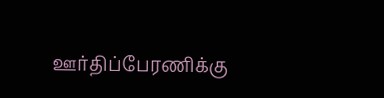ஊர்திப்பேரணிக்கு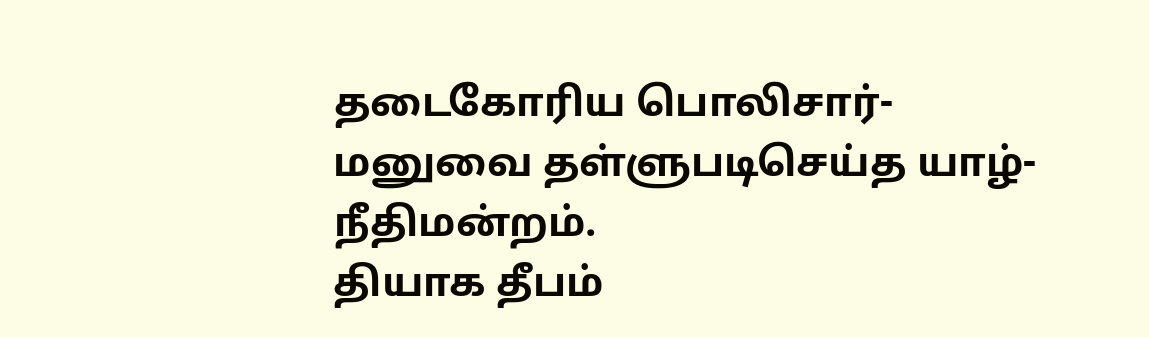தடைகோரிய பொலிசார்- மனுவை தள்ளுபடிசெய்த யாழ்-நீதிமன்றம்.
தியாக தீபம்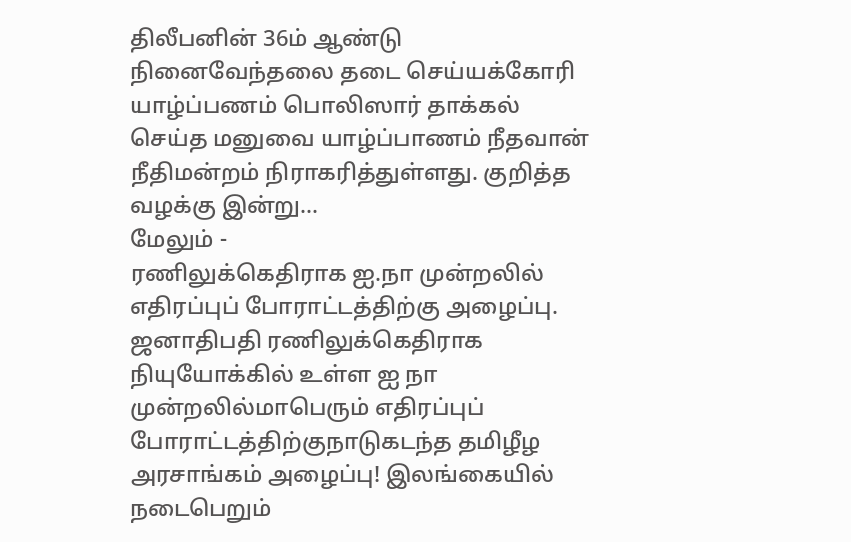திலீபனின் 36ம் ஆண்டு நினைவேந்தலை தடை செய்யக்கோரி யாழ்ப்பணம் பொலிஸார் தாக்கல் செய்த மனுவை யாழ்ப்பாணம் நீதவான் நீதிமன்றம் நிராகரித்துள்ளது. குறித்த வழக்கு இன்று…
மேலும் -
ரணிலுக்கெதிராக ஐ.நா முன்றலில் எதிரப்புப் போராட்டத்திற்கு அழைப்பு.
ஜனாதிபதி ரணிலுக்கெதிராக நியுயோக்கில் உள்ள ஐ நா முன்றலில்மாபெரும் எதிரப்புப் போராட்டத்திற்குநாடுகடந்த தமிழீழ அரசாங்கம் அழைப்பு! இலங்கையில் நடைபெறும்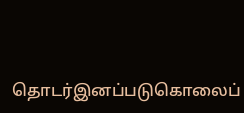தொடர்இனப்படுகொலைப்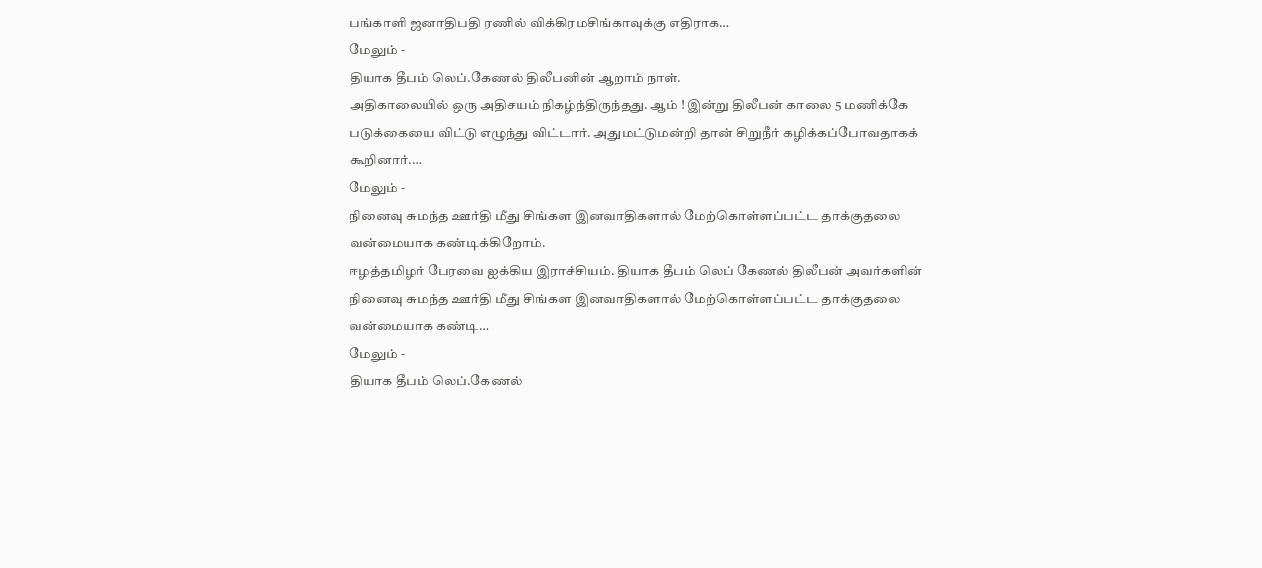பங்காளி ஜனாதிபதி ரணில் விக்கிரமசிங்காவுக்கு எதிராக…
மேலும் -
தியாக தீபம் லெப்.கேணல் திலீபனின் ஆறாம் நாள்.
அதிகாலையில் ஒரு அதிசயம் நிகழ்ந்திருந்தது. ஆம் ! இன்று திலீபன் காலை 5 மணிக்கே படுக்கையை விட்டு எழுந்து விட்டார். அதுமட்டுமன்றி தான் சிறுநீர் கழிக்கப்போவதாகக் கூறினார்.…
மேலும் -
நினைவு சுமந்த ஊர்தி மீது சிங்கள இனவாதிகளால் மேற்கொள்ளப்பட்ட தாக்குதலை வன்மையாக கண்டிக்கிறோம்.
ஈழத்தமிழர் பேரவை ஐக்கிய இராச்சியம். தியாக தீபம் லெப் கேணல் திலீபன் அவர்களின் நினைவு சுமந்த ஊர்தி மீது சிங்கள இனவாதிகளால் மேற்கொள்ளப்பட்ட தாக்குதலை வன்மையாக கண்டி…
மேலும் -
தியாக தீபம் லெப்.கேணல்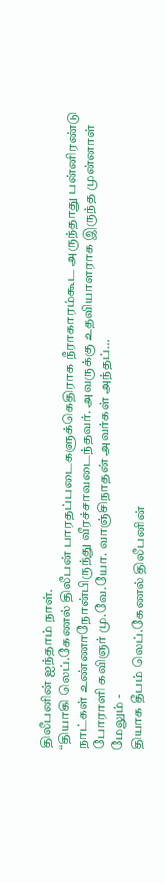திலீபனின் ஐந்தாம் நாள்.
“தியாகி லெப்.கேணல் திலீபன் பாரதப்படைகளுக்கெதிராக நீராகாரம்கூட அருந்தாது பன்னிரண்டு நாட்கள் உண்ணாநோன்பிருந்து வீரச்சாவடைந்தவர். அவருக்கு உதவியாளராக இருந்த முன்னாள் போராளி கவிஞர் மு.வே.யோ. வாஞ்சிநாதன் அவர்கள் அந்தப்…
மேலும் -
தியாக தீபம் லெப்.கேணல் திலீபனின்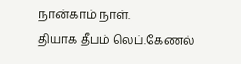நான்காம் நாள்.
தியாக தீபம் லெப்.கேணல்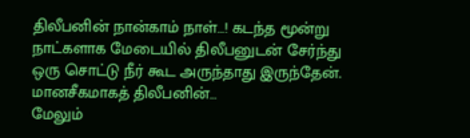திலீபனின் நான்காம் நாள்…! கடந்த மூன்று நாட்களாக மேடையில் திலீபனுடன் சேர்ந்து ஒரு சொட்டு நீர் கூட அருந்தாது இருந்தேன். மானசீகமாகத் திலீபனின்…
மேலும்